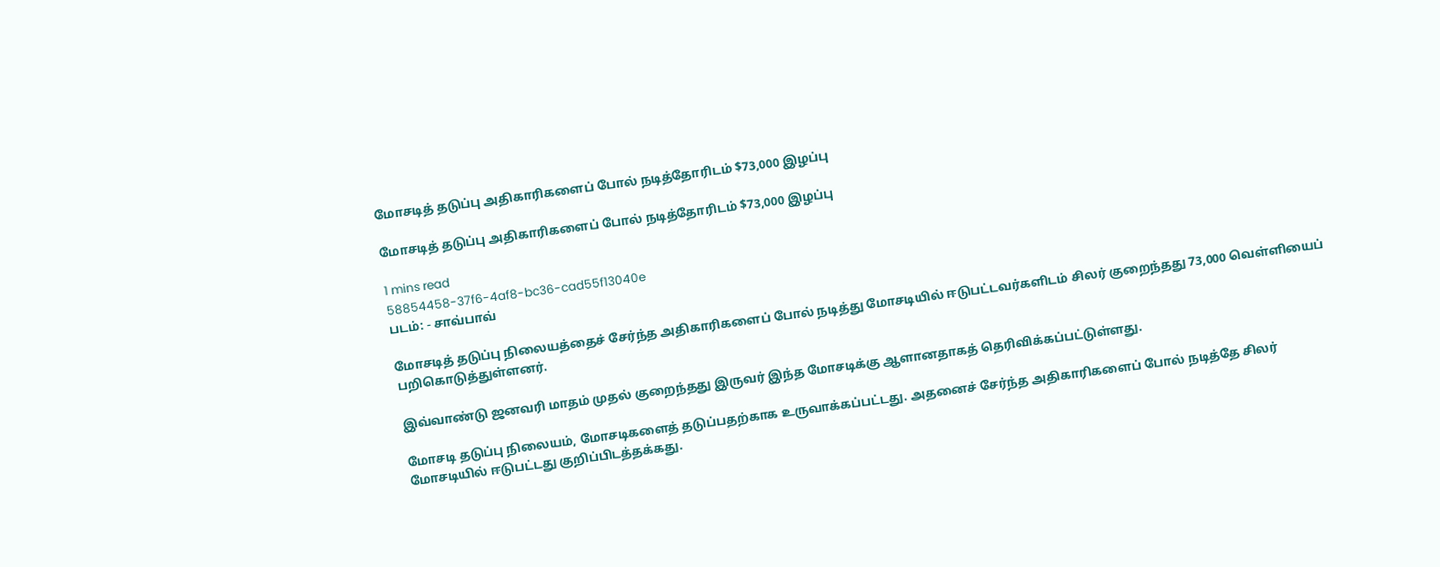மோசடித் தடுப்பு அதிகாரிகளைப் போல் நடித்தோரிடம் $73,000 இழப்பு

மோசடித் தடுப்பு அதிகாரிகளைப் போல் நடித்தோரிடம் $73,000 இழப்பு

1 mins read
58854458-37f6-4af8-bc36-cad55f13040e
படம்: - சாவ்பாவ்

மோசடித் தடுப்பு நிலையத்தைச் சேர்ந்த அதிகாரிகளைப் போல் நடித்து மோசடியில் ஈடுபட்டவர்களிடம் சிலர் குறைந்தது 73,000 வெள்ளியைப் பறிகொடுத்துள்ளனர்.

இவ்வாண்டு ஜனவரி மாதம் முதல் குறைந்தது இருவர் இந்த மோசடிக்கு ஆளானதாகத் தெரிவிக்கப்பட்டுள்ளது.

மோசடி தடுப்பு நிலையம், மோசடிகளைத் தடுப்பதற்காக உருவாக்கப்பட்டது. அதனைச் சேர்ந்த அதிகாரிகளைப் போல் நடித்தே சிலர் மோசடியில் ஈடுபட்டது குறிப்பிடத்தக்கது.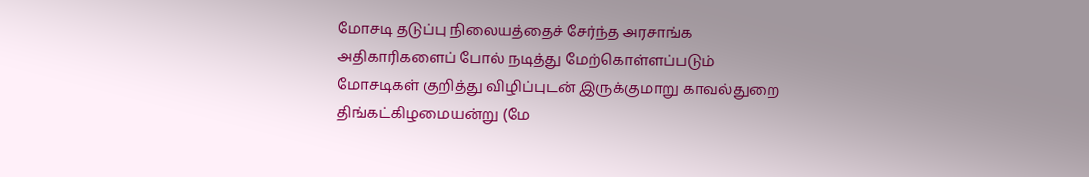மோசடி தடுப்பு நிலையத்தைச் சேர்ந்த அரசாங்க அதிகாரிகளைப் போல் நடித்து மேற்கொள்ளப்படும் மோசடிகள் குறித்து விழிப்புடன் இருக்குமாறு காவல்துறை திங்கட்கிழமையன்று (மே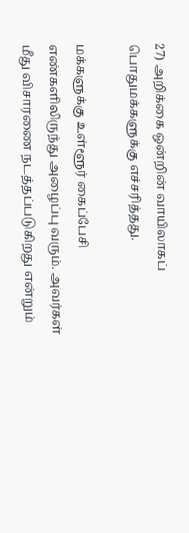27) அறிக்கை ஒன்றின் வாயிலாகப் பொதுமக்களுக்கு எச்சரித்தது.

மக்களுக்கு உள்ளூர் கைப்பேசி எண்களிலிருந்து அழைப்பு வரும். அவர்கள் மீது விசாரணை நடத்தப்படுகிறது என்றும்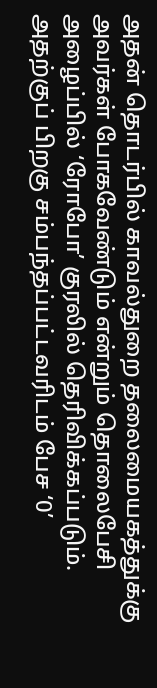அதன் தொடர்பில் காவல்துறை தலைமையகத்துக்கு அவர்கள் போகவேண்டும் என்றும் தொலைபேசி அழைப்பில் ‘ரோபோ’ குரலில் தெரிவிக்கப்படும். அதற்குப் பிறகு சம்பந்தப்பட்டவரிடம் பேச ‘0’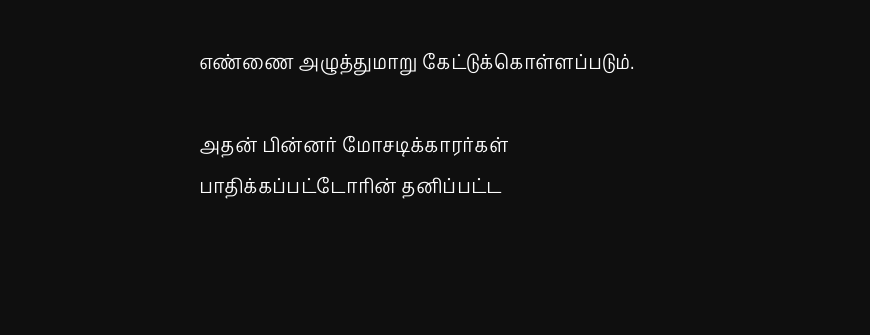எண்ணை அழுத்துமாறு கேட்டுக்கொள்ளப்படும்.

அதன் பின்னர் மோசடிக்காரர்கள் பாதிக்கப்பட்டோரின் தனிப்பட்ட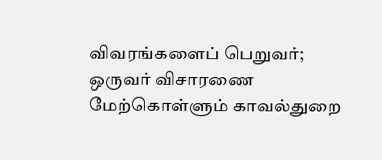விவரங்களைப் பெறுவர்; ஒருவர் விசாரணை மேற்கொள்ளும் காவல்துறை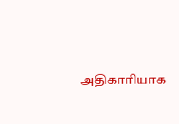அதிகாரியாக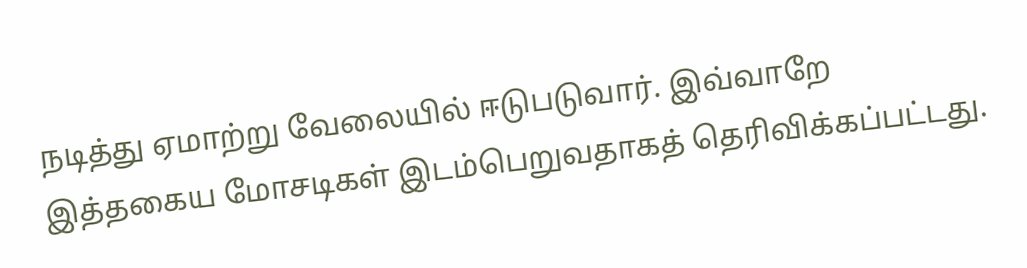நடித்து ஏமாற்று வேலையில் ஈடுபடுவார். இவ்வாறே இத்தகைய மோசடிகள் இடம்பெறுவதாகத் தெரிவிக்கப்பட்டது.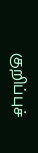குறிப்புச்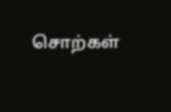சொற்கள்